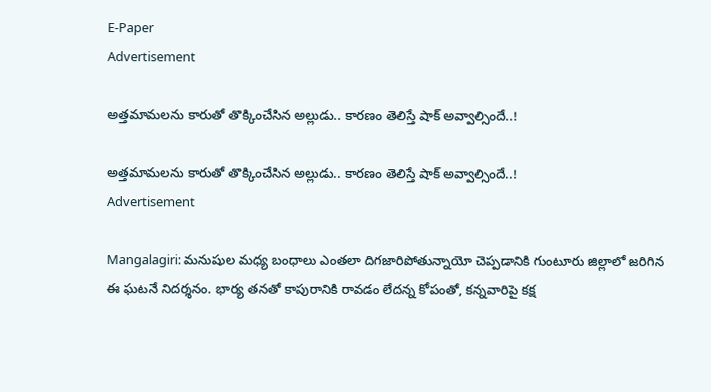E-Paper
Advertisement

అత్తమామలను కారుతో తొక్కించేసిన అల్లుడు.. కారణం తెలిస్తే షాక్ అవ్వాల్సిందే..!

అత్తమామలను కారుతో తొక్కించేసిన అల్లుడు.. కారణం తెలిస్తే షాక్ అవ్వాల్సిందే..!
Advertisement

Mangalagiri: మనుషుల మధ్య బంధాలు ఎంతలా దిగజారిపోతున్నాయో చెప్పడానికి గుంటూరు జిల్లాలో జరిగిన ఈ ఘటనే నిదర్శనం. భార్య తనతో కాపురానికి రావడం లేదన్న కోపంతో, కన్నవారిపై కక్ష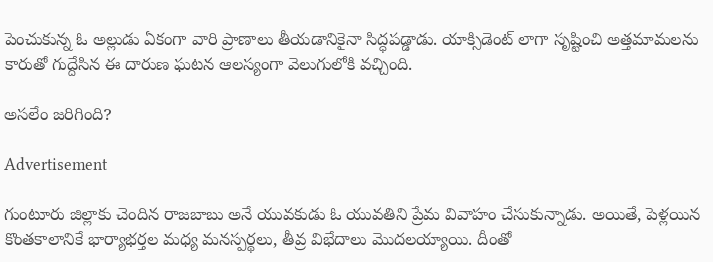పెంచుకున్న ఓ అల్లుడు ఏకంగా వారి ప్రాణాలు తీయడానికైనా సిద్ధపడ్డాడు. యాక్సిడెంట్ లాగా సృష్టించి అత్తమామలను కారుతో గుద్దేసిన ఈ దారుణ ఘటన ఆలస్యంగా వెలుగులోకి వచ్చింది.

అసలేం జరిగింది?

Advertisement

గుంటూరు జిల్లాకు చెందిన రాజబాబు అనే యువకుడు ఓ యువతిని ప్రేమ వివాహం చేసుకున్నాడు. అయితే, పెళ్లయిన కొంతకాలానికే భార్యాభర్తల మధ్య మనస్పర్థలు, తీవ్ర విభేదాలు మొదలయ్యాయి. దీంతో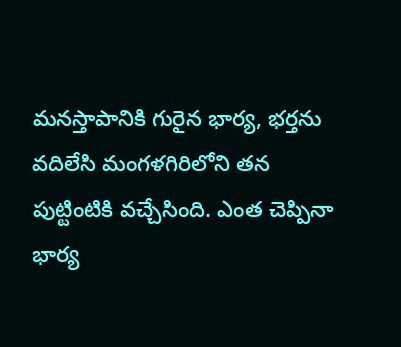మనస్తాపానికి గురైన భార్య, భర్తను వదిలేసి మంగళగిరిలోని తన పుట్టింటికి వచ్చేసింది. ఎంత చెప్పినా భార్య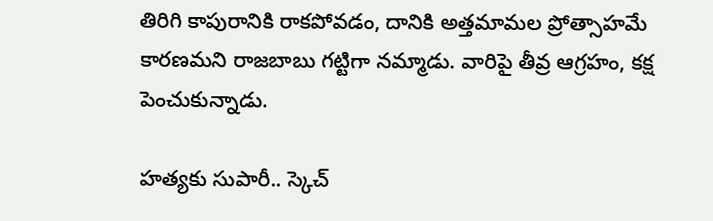తిరిగి కాపురానికి రాకపోవడం, దానికి అత్తమామల ప్రోత్సాహమే కారణమని రాజబాబు గట్టిగా నమ్మాడు. వారిపై తీవ్ర ఆగ్రహం, కక్ష పెంచుకున్నాడు.

హత్యకు సుపారీ.. స్కెచ్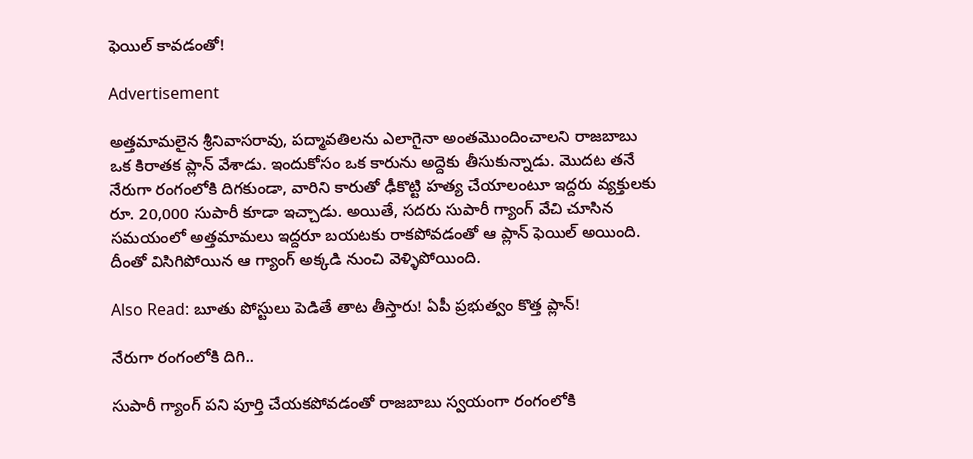ఫెయిల్ కావడంతో!

Advertisement

అత్తమామలైన శ్రీనివాసరావు, పద్మావతిలను ఎలాగైనా అంతమొందించాలని రాజబాబు ఒక కిరాతక ప్లాన్ వేశాడు. ఇందుకోసం ఒక కారును అద్దెకు తీసుకున్నాడు. మొదట తనే నేరుగా రంగంలోకి దిగకుండా, వారిని కారుతో ఢీకొట్టి హత్య చేయాలంటూ ఇద్దరు వ్యక్తులకు రూ. 20,000 సుపారీ కూడా ఇచ్చాడు. అయితే, సదరు సుపారీ గ్యాంగ్ వేచి చూసిన సమయంలో అత్తమామలు ఇద్దరూ బయటకు రాకపోవడంతో ఆ ప్లాన్ ఫెయిల్ అయింది. దీంతో విసిగిపోయిన ఆ గ్యాంగ్ అక్కడి నుంచి వెళ్ళిపోయింది.

Also Read: బూతు పోస్టులు పెడితే తాట తీస్తారు! ఏపీ ప్రభుత్వం కొత్త ప్లాన్!

నేరుగా రంగంలోకి దిగి..

సుపారీ గ్యాంగ్ పని పూర్తి చేయకపోవడంతో రాజబాబు స్వయంగా రంగంలోకి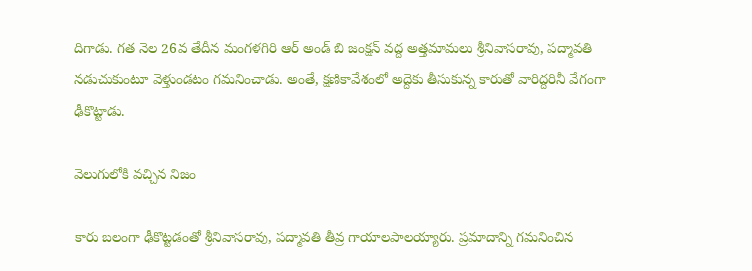దిగాడు. గత నెల 26వ తేదీన మంగళగిరి ఆర్ అండ్ బి జంక్షన్ వద్ద అత్తమామలు శ్రీనివాసరావు, పద్మావతి నడుచుకుంటూ వెళ్తుండటం గమనించాడు. అంతే, క్షణికావేశంలో అద్దెకు తీసుకున్న కారుతో వారిద్దరినీ వేగంగా ఢీకొట్టాడు.

వెలుగులోకి వచ్చిన నిజం

కారు బలంగా ఢీకొట్టడంతో శ్రీనివాసరావు, పద్మావతి తీవ్ర గాయాలపాలయ్యారు. ప్రమాదాన్ని గమనించిన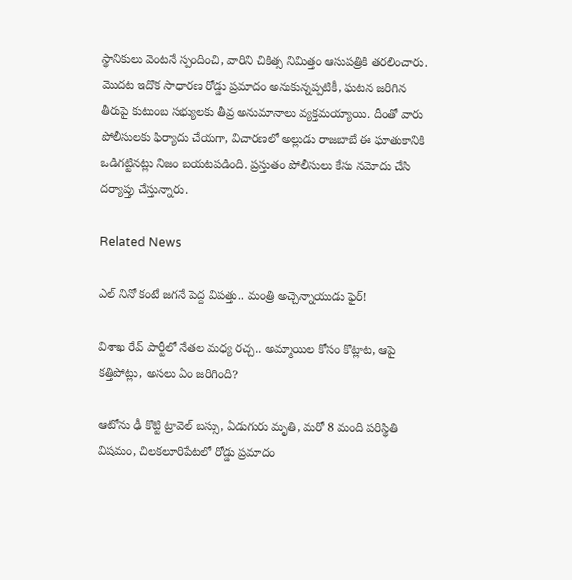స్థానికులు వెంటనే స్పందించి, వారిని చికిత్స నిమిత్తం ఆసుపత్రికి తరలించారు. మొదట ఇదొక సాధారణ రోడ్డు ప్రమాదం అనుకున్నప్పటికీ, ఘటన జరిగిన తీరుపై కుటుంబ సభ్యులకు తీవ్ర అనుమానాలు వ్యక్తమయ్యాయి. దీంతో వారు పోలీసులకు ఫిర్యాదు చేయగా, విచారణలో అల్లుడు రాజబాబే ఈ ఘాతుకానికి ఒడిగట్టినట్లు నిజం బయటపడింది. ప్రస్తుతం పోలీసులు కేసు నమోదు చేసి దర్యాప్తు చేస్తున్నారు.

Related News

ఎల్ నినో కంటే జగనే పెద్ద విపత్తు.. మంత్రి అచ్చెన్నాయుడు ఫైర్!

విశాఖ రేవ్ పార్టీలో నేతల మధ్య రచ్చ.. అమ్మాయిల కోసం కొట్లాట, ఆపై కత్తిపోట్లు, అసలు ఏం జరిగింది?

ఆటోను ఢీ కొట్టి ట్రావెల్ బస్సు, ఏడుగురు మృతి, మరో 8 మంది పరిస్థితి విషమం, చిలకలూరిపేటలో రోడ్డు ప్రమాదం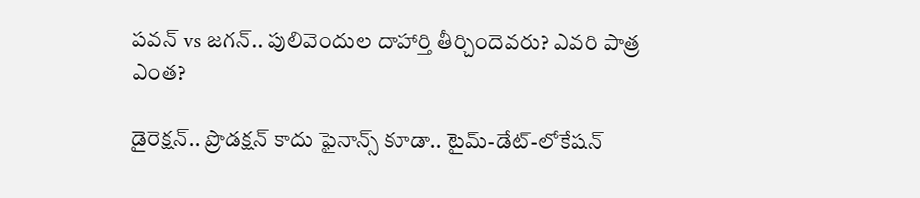పవన్ vs జగన్.. పులివెందుల దాహార్తి తీర్చిందెవరు? ఎవరి పాత్ర ఎంత?

డైరెక్షన్.. ప్రొడక్షన్ కాదు ఫైనాన్స్ కూడా.. టైమ్-డేట్-లోకేషన్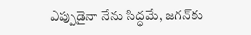ఎప్పుడైనా నేను సిద్ధమే, జగన్‌కు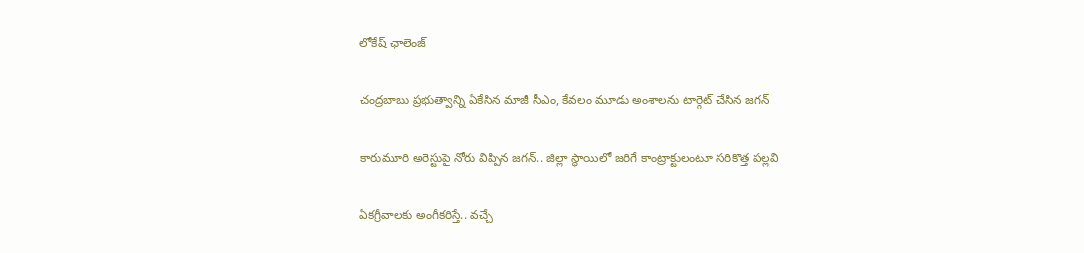లోకేష్ ఛాలెంజ్

చంద్రబాబు ప్రభుత్వాన్ని ఏకేసిన మాజీ సీఎం, కేవలం మూడు అంశాలను టార్గెట్ చేసిన జగన్

కారుమూరి అరెస్టుపై నోరు విప్పిన జగన్.. జిల్లా స్థాయిలో జరిగే కాంట్రాక్టులంటూ సరికొత్త పల్లవి

ఏకగ్రీవాలకు అంగీకరిస్తే.. వచ్చే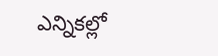ఎన్నికల్లో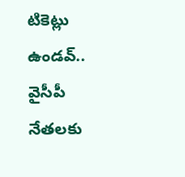టికెట్లు ఉండవ్.. వైసీపీ నేతలకు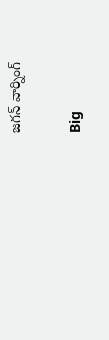జగన్ వార్నింగ్

Big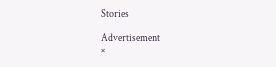Stories

Advertisement
×